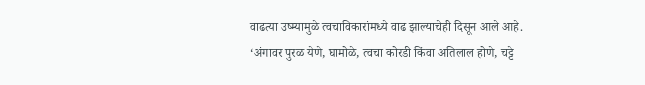वाढत्या उष्म्यामुळे त्वचाविकारांमध्ये वाढ झाल्याचेही दिसून आले आहे. ‘अंगावर पुरळ येणे, घामोळे, त्वचा कोरडी किंवा अतिलाल होणे, चट्टे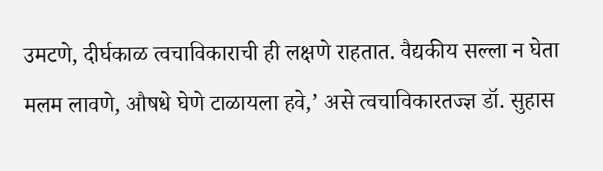उमटणे, दीर्घकाळ त्वचाविकाराची ही लक्षणे राहतात. वैद्यकीय सल्ला न घेता मलम लावणे, औषधे घेणे टाळायला हवे,’ असे त्वचाविकारतज्ज्ञ डॉ. सुहास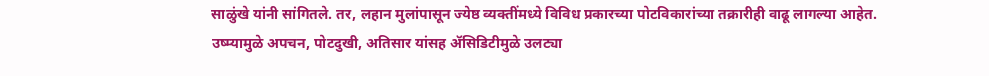साळुंखे यांनी सांगितले. तर, लहान मुलांपासून ज्येष्ठ व्यक्तींमध्ये विविध प्रकारच्या पोटविकारांच्या तक्रारीही वाढू लागल्या आहेत. उष्म्यामुळे अपचन, पोटदुखी, अतिसार यांसह ॲसिडिटीमुळे उलट्या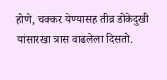होणे, चक्कर येण्यासह तीव्र डोकेदुखी यांसारखा त्रास वाढलेला दिसतो.